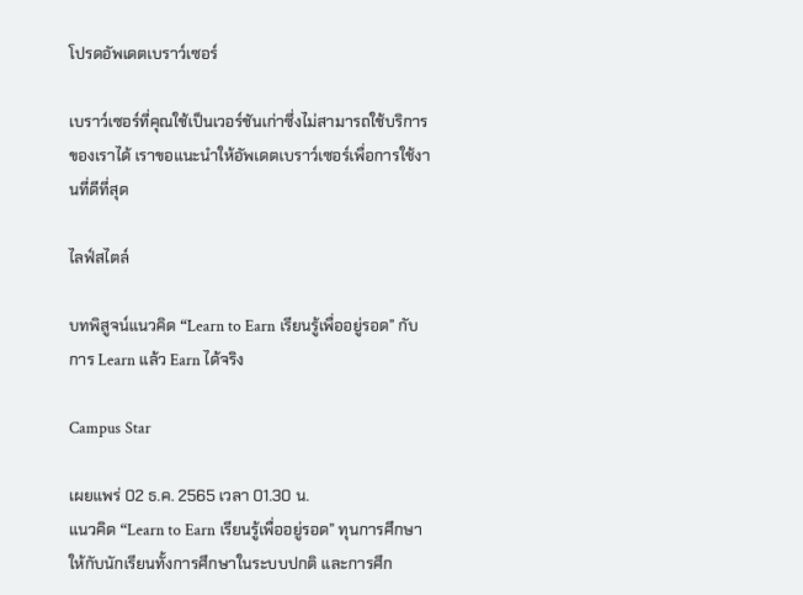โปรดอัพเดตเบราว์เซอร์

เบราว์เซอร์ที่คุณใช้เป็นเวอร์ชันเก่าซึ่งไม่สามารถใช้บริการของเราได้ เราขอแนะนำให้อัพเดตเบราว์เซอร์เพื่อการใช้งานที่ดีที่สุด

ไลฟ์สไตล์

บทพิสูจน์แนวคิด “Learn to Earn เรียนรู้เพื่ออยู่รอด” กับการ Learn แล้ว Earn ได้จริง

Campus Star

เผยแพร่ 02 ธ.ค. 2565 เวลา 01.30 น.
แนวคิด “Learn to Earn เรียนรู้เพื่ออยู่รอด” ทุนการศึกษาให้กับนักเรียนทั้งการศึกษาในระบบปกติ และการศึก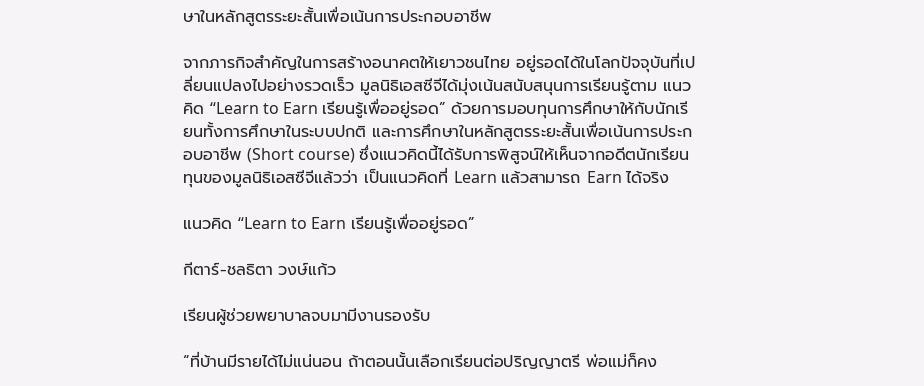ษาในหลักสูตรระยะสั้นเพื่อเน้นการประกอบอาชีพ

จากภารกิจสำคัญในการสร้างอนาคตให้เยาวชนไทย อยู่รอดได้ในโลกปัจจุบันที่เปลี่ยนแปลงไปอย่างรวดเร็ว มูลนิธิเอสซีจีได้มุ่งเน้นสนับสนุนการเรียนรู้ตาม แนวคิด “Learn to Earn เรียนรู้เพื่ออยู่รอด” ด้วยการมอบทุนการศึกษาให้กับนักเรียนทั้งการศึกษาในระบบปกติ และการศึกษาในหลักสูตรระยะสั้นเพื่อเน้นการประกอบอาชีพ (Short course) ซึ่งแนวคิดนี้ได้รับการพิสูจน์ให้เห็นจากอดีตนักเรียนทุนของมูลนิธิเอสซีจีแล้วว่า เป็นแนวคิดที่ Learn แล้วสามารถ Earn ได้จริง

แนวคิด “Learn to Earn เรียนรู้เพื่ออยู่รอด”

กีตาร์-ชลธิตา วงษ์แก้ว

เรียนผู้ช่วยพยาบาลจบมามีงานรองรับ

“ที่บ้านมีรายได้ไม่แน่นอน ถ้าตอนนั้นเลือกเรียนต่อปริญญาตรี พ่อแม่ก็คง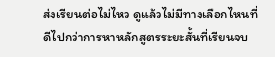ส่งเรียนต่อไม่ไหว ดูแล้วไม่มีทางเลือกไหนที่ดีไปกว่าการหาหลักสูตรระยะสั้นที่เรียนจบ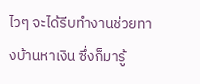ไวๆ จะได้รีบทำงานช่วยทางบ้านหาเงิน ซึ่งก็มารู้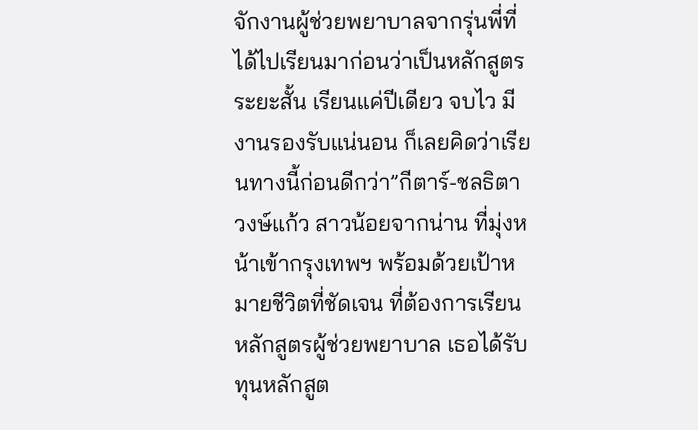จักงานผู้ช่วยพยาบาลจากรุ่นพี่ที่ได้ไปเรียนมาก่อนว่าเป็นหลักสูตรระยะสั้น เรียนแค่ปีเดียว จบไว มีงานรองรับแน่นอน ก็เลยคิดว่าเรียนทางนี้ก่อนดีกว่า”กีตาร์-ชลธิตา วงษ์แก้ว สาวน้อยจากน่าน ที่มุ่งหน้าเข้ากรุงเทพฯ พร้อมด้วยเป้าหมายชีวิตที่ชัดเจน ที่ต้องการเรียนหลักสูตรผู้ช่วยพยาบาล เธอได้รับทุนหลักสูต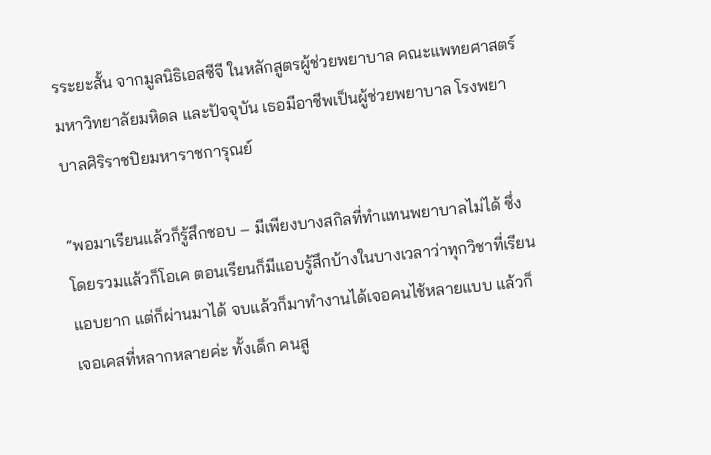รระยะสั้น จากมูลนิธิเอสซีจี ในหลักสูตรผู้ช่วยพยาบาล คณะแพทยศาสตร์ มหาวิทยาลัยมหิดล และปัจจุบัน เธอมีอาชีพเป็นผู้ช่วยพยาบาล โรงพยาบาลศิริราชปิยมหาราชการุณย์

“พอมาเรียนแล้วก็รู้สึกชอบ – มีเพียงบางสกิลที่ทำแทนพยาบาลไม่ได้ ซึ่งโดยรวมแล้วก็โอเค ตอนเรียนก็มีแอบรู้สึกบ้างในบางเวลาว่าทุกวิชาที่เรียนแอบยาก แต่ก็ผ่านมาได้ จบแล้วก็มาทำงานได้เจอคนไช้หลายแบบ แล้วก็เจอเคสที่หลากหลายค่ะ ทั้งเด็ก คนสู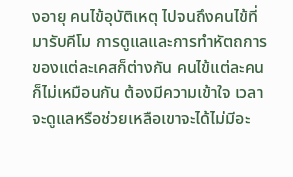งอายุ คนไข้อุบัติเหตุ ไปจนถึงคนไข้ที่มารับคีโม การดูแลและการทำหัตถการของแต่ละเคสก็ต่างกัน คนไข้แต่ละคนก็ไม่เหมือนกัน ต้องมีความเข้าใจ เวลาจะดูแลหรือช่วยเหลือเขาจะได้ไม่มีอะ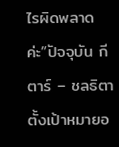ไรผิดพลาดค่ะ”ปัจจุบัน กีตาร์ – ชลธิตา ตั้งเป้าหมายอ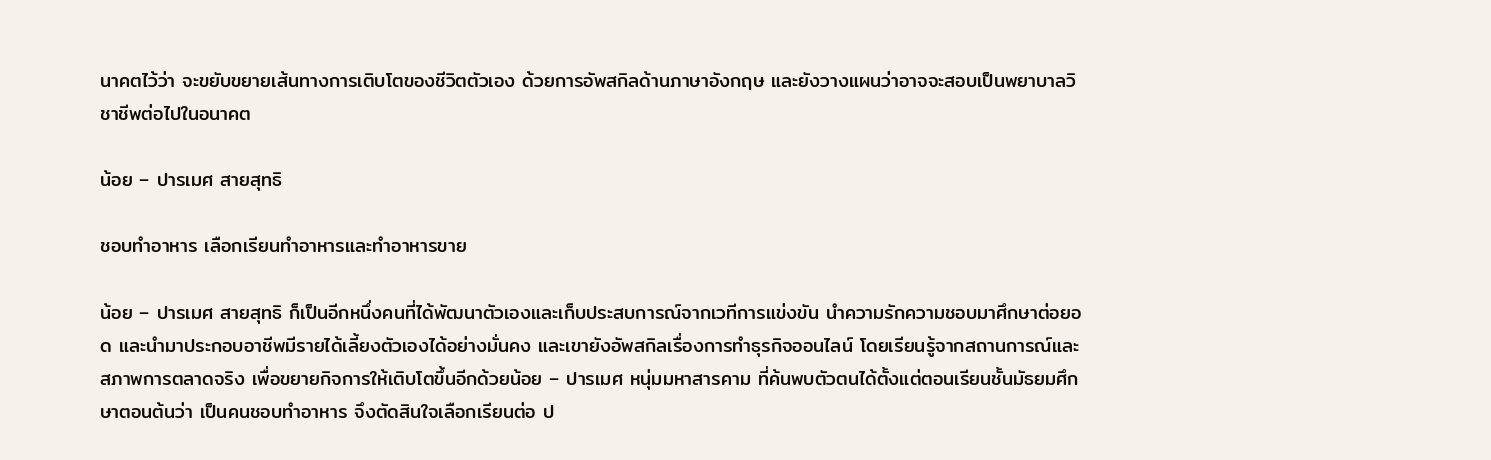นาคตไว้ว่า จะขยับขยายเส้นทางการเติบโตของชีวิตตัวเอง ด้วยการอัพสกิลด้านภาษาอังกฤษ และยังวางแผนว่าอาจจะสอบเป็นพยาบาลวิชาชีพต่อไปในอนาคต

น้อย – ปารเมศ สายสุทธิ

ชอบทำอาหาร เลือกเรียนทำอาหารและทำอาหารขาย

น้อย – ปารเมศ สายสุทธิ ก็เป็นอีกหนึ่งคนที่ได้พัฒนาตัวเองและเก็บประสบการณ์จากเวทีการแข่งขัน นำความรักความชอบมาศึกษาต่อยอด และนำมาประกอบอาชีพมีรายได้เลี้ยงตัวเองได้อย่างมั่นคง และเขายังอัพสกิลเรื่องการทำธุรกิจออนไลน์ โดยเรียนรู้จากสถานการณ์และสภาพการตลาดจริง เพื่อขยายกิจการให้เติบโตขึ้นอีกด้วยน้อย – ปารเมศ หนุ่มมหาสารคาม ที่ค้นพบตัวตนได้ตั้งแต่ตอนเรียนชั้นมัธยมศึกษาตอนต้นว่า เป็นคนชอบทำอาหาร จึงตัดสินใจเลือกเรียนต่อ ป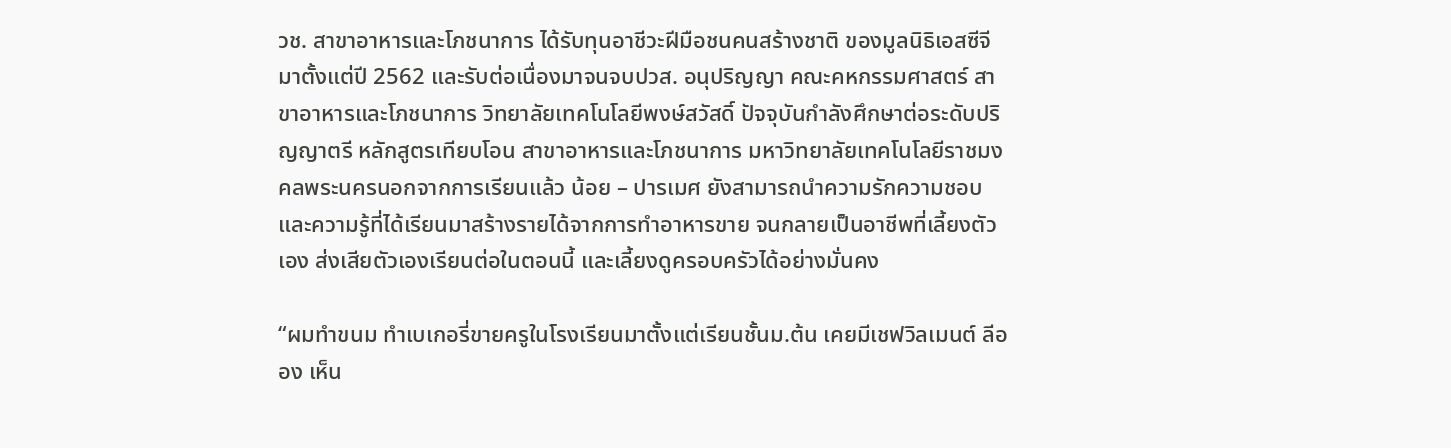วช. สาขาอาหารและโภชนาการ ได้รับทุนอาชีวะฝีมือชนคนสร้างชาติ ของมูลนิธิเอสซีจีมาตั้งแต่ปี 2562 และรับต่อเนื่องมาจนจบปวส. อนุปริญญา คณะคหกรรมศาสตร์ สาขาอาหารและโภชนาการ วิทยาลัยเทคโนโลยีพงษ์สวัสดิ์ ปัจจุบันกำลังศึกษาต่อระดับปริญญาตรี หลักสูตรเทียบโอน สาขาอาหารและโภชนาการ มหาวิทยาลัยเทคโนโลยีราชมงคลพระนครนอกจากการเรียนแล้ว น้อย – ปารเมศ ยังสามารถนำความรักความชอบและความรู้ที่ได้เรียนมาสร้างรายได้จากการทำอาหารขาย จนกลายเป็นอาชีพที่เลี้ยงตัวเอง ส่งเสียตัวเองเรียนต่อในตอนนี้ และเลี้ยงดูครอบครัวได้อย่างมั่นคง

“ผมทำขนม ทำเบเกอรี่ขายครูในโรงเรียนมาตั้งแต่เรียนชั้นม.ต้น เคยมีเชฟวิลเมนต์ ลีออง เห็น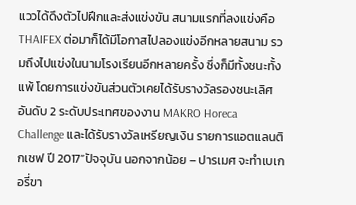แววได้ดึงตัวไปฝึกและส่งแข่งขัน สนามแรกที่ลงแข่งคือ THAIFEX ต่อมาก็ได้มีโอกาสไปลองแข่งอีกหลายสนาม รวมถึงไปแข่งในนามโรงเรียนอีกหลายครั้ง ซึ่งก็มีทั้งชนะทั้งแพ้ โดยการแข่งขันส่วนตัวเคยได้รับรางวัลรองชนะเลิศอันดับ 2 ระดับประเทศของงาน MAKRO Horeca Challenge และได้รับรางวัลเหรียญเงิน รายการแอตแลนติกเชฟ ปี 2017”ปัจจุบัน นอกจากน้อย – ปารเมศ จะทำเบเกอรี่ขา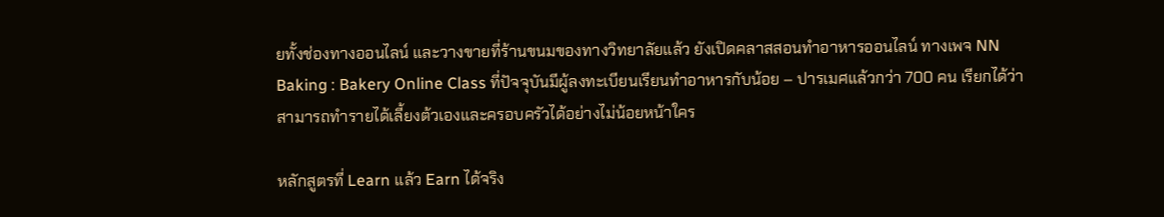ยทั้งช่องทางออนไลน์ และวางขายที่ร้านขนมของทางวิทยาลัยแล้ว ยังเปิดคลาสสอนทำอาหารออนไลน์ ทางเพจ NN Baking : Bakery Online Class ที่ปัจจุบันมีผู้ลงทะเบียนเรียนทำอาหารกับน้อย – ปารเมศแล้วกว่า 700 คน เรียกได้ว่าสามารถทำรายได้เลี้ยงต้วเองและครอบครัวได้อย่างไม่น้อยหน้าใคร

หลักสูตรที่ Learn แล้ว Earn ได้จริง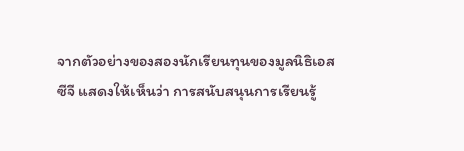จากตัวอย่างของสองนักเรียนทุนของมูลนิธิเอสซีจี แสดงให้เห็นว่า การสนับสนุนการเรียนรู้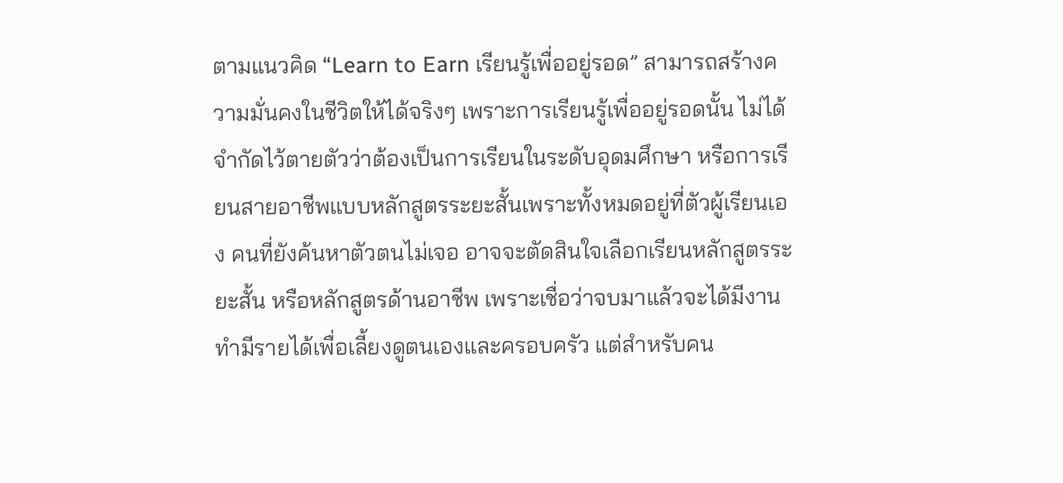ตามแนวคิด “Learn to Earn เรียนรู้เพื่ออยู่รอด” สามารถสร้างความมั่นคงในชีวิตให้ได้จริงๆ เพราะการเรียนรู้เพื่ออยู่รอดนั้น ไม่ได้จำกัดไว้ตายตัวว่าต้องเป็นการเรียนในระดับอุดมศึกษา หรือการเรียนสายอาชีพแบบหลักสูตรระยะสั้นเพราะทั้งหมดอยู่ที่ตัวผู้เรียนเอง คนที่ยังค้นหาตัวตนไม่เจอ อาจจะตัดสินใจเลือกเรียนหลักสูตรระยะสั้น หรือหลักสูตรด้านอาชีพ เพราะเชื่อว่าจบมาแล้วจะได้มีงานทำมีรายได้เพื่อเลี้ยงดูตนเองและครอบครัว แต่สำหรับคน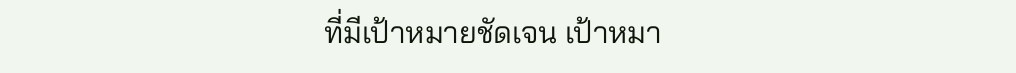ที่มีเป้าหมายชัดเจน เป้าหมา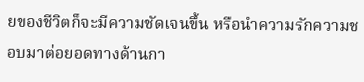ยของชีวิตก็จะมีความชัดเจนขึ้น หรือนำความรักความชอบมาต่อยอดทางด้านกา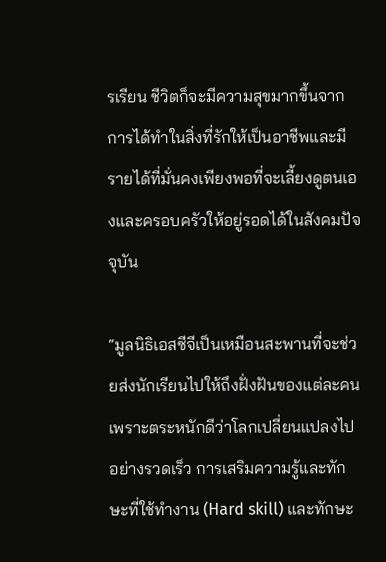รเรียน ชีวิตก็จะมีความสุขมากขึ้นจากการได้ทำในสิ่งที่รักให้เป็นอาชีพและมีรายได้ที่มั่นคงเพียงพอที่จะเลี้ยงดูตนเองและครอบครัวให้อยู่รอดได้ในสังคมปัจจุบัน

“มูลนิธิเอสซีจีเป็นเหมือนสะพานที่จะช่วยส่งนักเรียนไปให้ถึงฝั่งฝันของแต่ละคน เพราะตระหนักดีว่าโลกเปลี่ยนแปลงไปอย่างรวดเร็ว การเสริมความรู้และทักษะที่ใช้ทำงาน (Hard skill) และทักษะ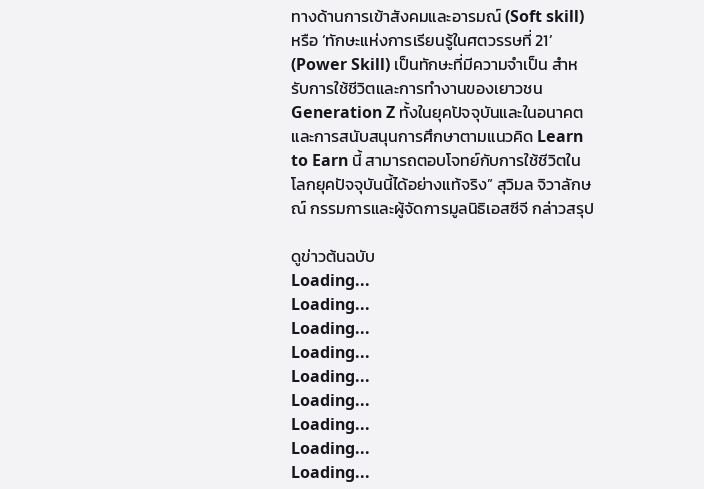ทางด้านการเข้าสังคมและอารมณ์ (Soft skill) หรือ ‘ทักษะแห่งการเรียนรู้ในศตวรรษที่ 21’ (Power Skill) เป็นทักษะที่มีความจำเป็น สำหรับการใช้ชีวิตและการทำงานของเยาวชน Generation Z ทั้งในยุคปัจจุบันและในอนาคต และการสนับสนุนการศึกษาตามแนวคิด Learn to Earn นี้ สามารถตอบโจทย์กับการใช้ชีวิตในโลกยุคปัจจุบันนี้ได้อย่างแท้จริง” สุวิมล จิวาลักษณ์ กรรมการและผู้จัดการมูลนิธิเอสซีจี กล่าวสรุป

ดูข่าวต้นฉบับ
Loading...
Loading...
Loading...
Loading...
Loading...
Loading...
Loading...
Loading...
Loading...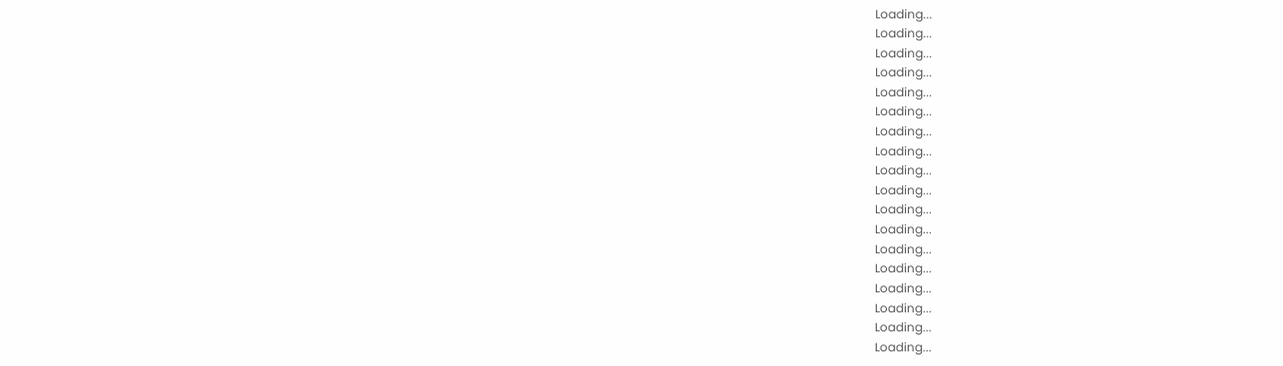Loading...
Loading...
Loading...
Loading...
Loading...
Loading...
Loading...
Loading...
Loading...
Loading...
Loading...
Loading...
Loading...
Loading...
Loading...
Loading...
Loading...
Loading...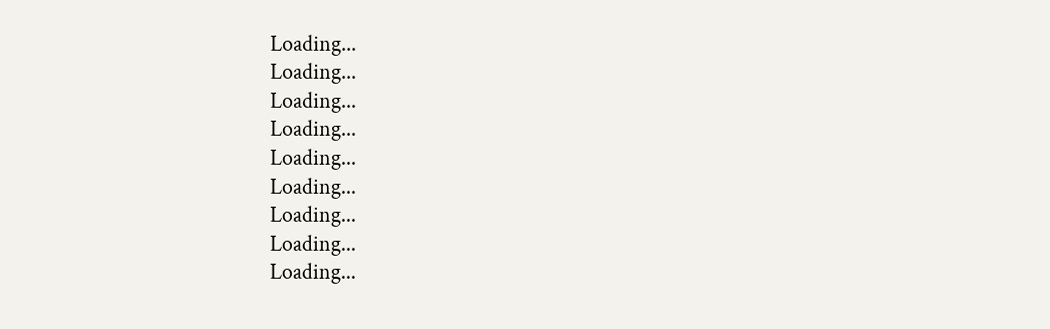Loading...
Loading...
Loading...
Loading...
Loading...
Loading...
Loading...
Loading...
Loading...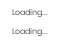Loading...
Loading...